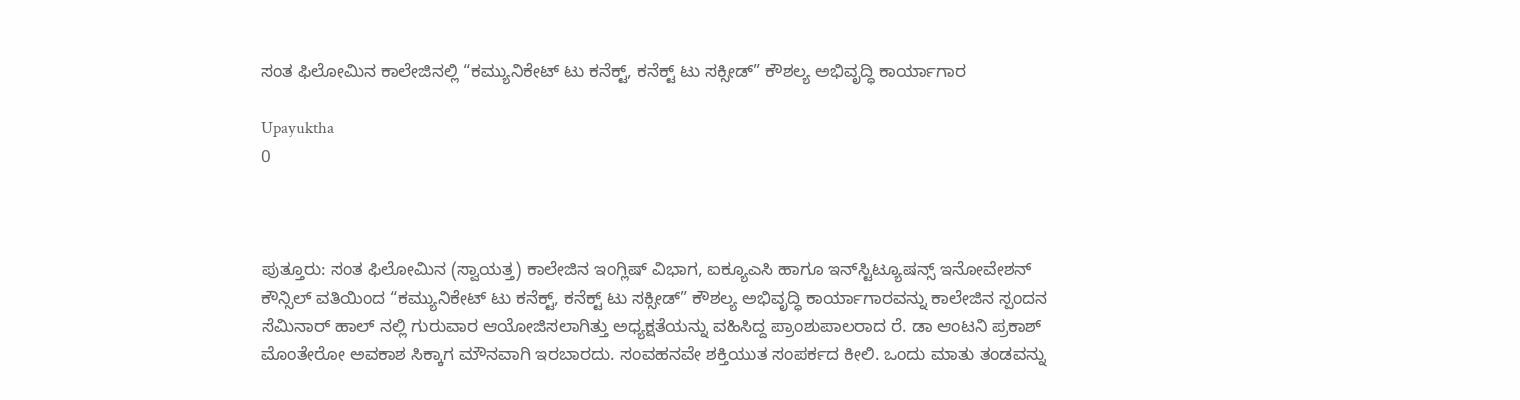ಸಂತ ಫಿಲೋಮಿನ ಕಾಲೇಜಿನಲ್ಲಿ “ಕಮ್ಯುನಿಕೇಟ್ ಟು ಕನೆಕ್ಟ್, ಕನೆಕ್ಟ್ ಟು ಸಕ್ಸೀಡ್” ಕೌಶಲ್ಯ ಅಭಿವೃದ್ಧಿ ಕಾರ್ಯಾಗಾರ

Upayuktha
0



ಪುತ್ತೂರು: ಸಂತ ಫಿಲೋಮಿನ (ಸ್ವಾಯತ್ತ) ಕಾಲೇಜಿನ ಇಂಗ್ಲಿಷ್ ವಿಭಾಗ, ಐಕ್ಯೂಎಸಿ ಹಾಗೂ ಇನ್‌ಸ್ಟಿಟ್ಯೂಷನ್ಸ್‌ ಇನೋವೇಶನ್ ಕೌನ್ಸಿಲ್ ವತಿಯಿಂದ “ಕಮ್ಯುನಿಕೇಟ್ ಟು ಕನೆಕ್ಟ್, ಕನೆಕ್ಟ್ ಟು ಸಕ್ಸೀಡ್” ಕೌಶಲ್ಯ ಅಭಿವೃದ್ಧಿ ಕಾರ್ಯಾಗಾರವನ್ನು ಕಾಲೇಜಿನ ಸ್ಪಂದನ ಸೆಮಿನಾರ್ ಹಾಲ್ ನಲ್ಲಿ ಗುರುವಾರ ಆಯೋಜಿಸಲಾಗಿತ್ತು ಅಧ್ಯಕ್ಷತೆಯನ್ನು ವಹಿಸಿದ್ದ ಪ್ರಾಂಶುಪಾಲರಾದ ರೆ. ಡಾ ಆಂಟನಿ ಪ್ರಕಾಶ್ ಮೊಂತೇರೋ ಅವಕಾಶ ಸಿಕ್ಕಾಗ ಮೌನವಾಗಿ ಇರಬಾರದು. ಸಂವಹನವೇ ಶಕ್ತಿಯುತ ಸಂಪರ್ಕದ ಕೀಲಿ. ಒಂದು ಮಾತು ತಂಡವನ್ನು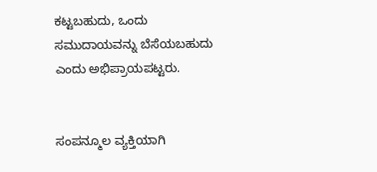ಕಟ್ಟಬಹುದು, ಒಂದು ಸಮುದಾಯವನ್ನು ಬೆಸೆಯಬಹುದು ಎಂದು ಅಭಿಪ್ರಾಯಪಟ್ಟರು.


ಸಂಪನ್ಮೂಲ ವ್ಯಕ್ತಿಯಾಗಿ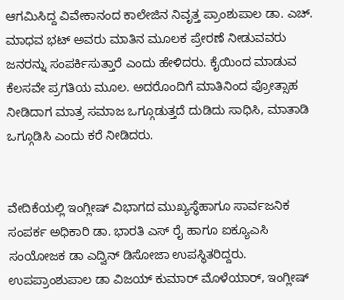ಆಗಮಿಸಿದ್ದ ವಿವೇಕಾನಂದ ಕಾಲೇಜಿನ ನಿವೃತ್ತ ಪ್ರಾಂಶುಪಾಲ ಡಾ. ಎಚ್. ಮಾಧವ ಭಟ್ ಅವರು ಮಾತಿನ ಮೂಲಕ ಪ್ರೇರಣೆ ನೀಡುವವರು ಜನರನ್ನು ಸಂಪರ್ಕಿಸುತ್ತಾರೆ ಎಂದು ಹೇಳಿದರು. ಕೈಯಿಂದ ಮಾಡುವ ಕೆಲಸವೇ ಪ್ರಗತಿಯ ಮೂಲ. ಅದರೊಂದಿಗೆ ಮಾತಿನಿಂದ ಪ್ರೋತ್ಸಾಹ ನೀಡಿದಾಗ ಮಾತ್ರ ಸಮಾಜ ಒಗ್ಗೂಡುತ್ತದೆ ದುಡಿದು ಸಾಧಿಸಿ, ಮಾತಾಡಿ ಒಗ್ಗೂಡಿಸಿ ಎಂದು ಕರೆ ನೀಡಿದರು.


ವೇದಿಕೆಯಲ್ಲಿ ಇಂಗ್ಲೀಷ್ ವಿಭಾಗದ ಮುಖ್ಯಸ್ಧೆಹಾಗೂ ಸಾರ್ವಜನಿಕ ಸಂಪರ್ಕ ಅಧಿಕಾರಿ ಡಾ. ಭಾರತಿ ಎಸ್ ರೈ ಹಾಗೂ ಐಕ್ಯೂಎಸಿ ಸಂಯೋಜಕ ಡಾ ಎದ್ವಿನ್ ಡಿಸೋಜಾ ಉಪಸ್ಥಿತರಿದ್ದರು. ಉಪಪ್ರಾಂಶುಪಾಲ ಡಾ ವಿಜಯ್ ಕುಮಾರ್ ಮೊಳೆಯಾರ್, ಇಂಗ್ಲೀಷ್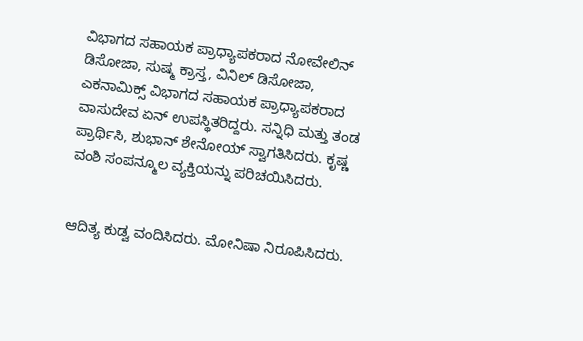ವಿಭಾಗದ ಸಹಾಯಕ ಪ್ರಾಧ್ಯಾಪಕರಾದ ನೋವೇಲಿನ್ ಡಿಸೋಜಾ, ಸುಷ್ಮ ಕ್ರಾಸ್ತ, ವಿನಿಲ್ ಡಿಸೋಜಾ, ಎಕನಾಮಿಕ್ಸ್ ವಿಭಾಗದ ಸಹಾಯಕ ಪ್ರಾಧ್ಯಾಪಕರಾದ ವಾಸುದೇವ ಏನ್ ಉಪಸ್ಥಿತರಿದ್ದರು. ಸನ್ನಿಧಿ ಮತ್ತು ತಂಡ ಪ್ರಾರ್ಥಿಸಿ, ಶುಭಾನ್ ಶೇನೋಯ್ ಸ್ವಾಗತಿಸಿದರು. ಕೃಷ್ಣ ವಂಶಿ ಸಂಪನ್ಮೂಲ ವ್ಯಕ್ತಿಯನ್ನು ಪರಿಚಯಿಸಿದರು.


ಆದಿತ್ಯ ಕುಡ್ವ ವಂದಿಸಿದರು. ಮೋನಿಷಾ ನಿರೂಪಿಸಿದರು.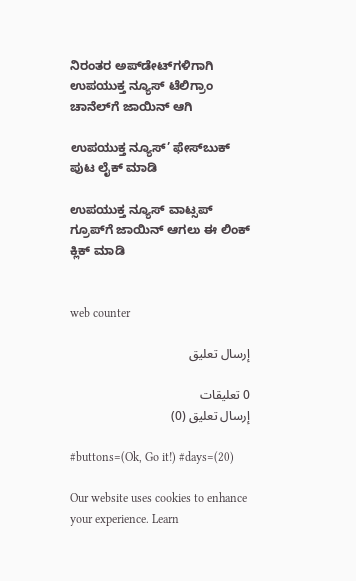ನಿರಂತರ ಅಪ್‌ಡೇಟ್‌ಗಳಿಗಾಗಿ ಉಪಯುಕ್ತ ನ್ಯೂಸ್‌ ಟೆಲಿಗ್ರಾಂ ಚಾನೆಲ್‌ಗೆ ಜಾಯಿನ್‌ ಆಗಿ

ಉಪಯುಕ್ತ ನ್ಯೂಸ್‌’ ಫೇಸ್‌ಬುಕ್ ಪುಟ ಲೈಕ್ ಮಾಡಿ

ಉಪಯುಕ್ತ ನ್ಯೂಸ್‌ ವಾಟ್ಸಪ್‌  ಗ್ರೂಪ್‌ಗೆ ಜಾಯಿನ್ ಆಗಲು ಈ ಲಿಂಕ್ ಕ್ಲಿಕ್ ಮಾಡಿ


web counter

إرسال تعليق

0 تعليقات
إرسال تعليق (0)

#buttons=(Ok, Go it!) #days=(20)

Our website uses cookies to enhance your experience. Learn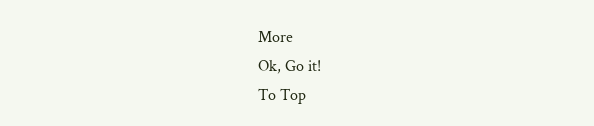More
Ok, Go it!
To Top